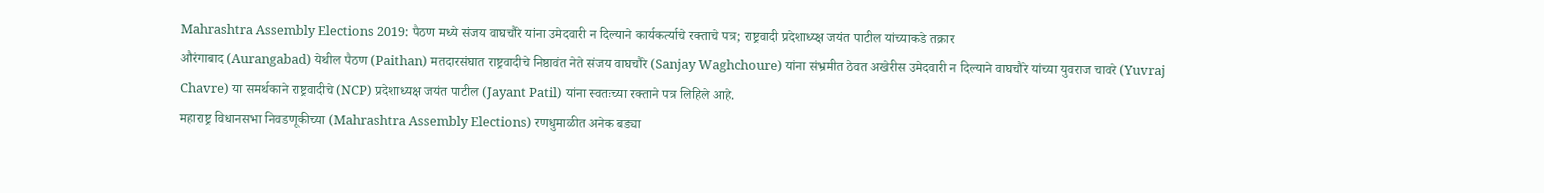Mahrashtra Assembly Elections 2019: पैठण मध्ये संजय वाघचौरे यांना उमेदवारी न दिल्याने कार्यकर्त्याचे रक्ताचे पत्र; राष्ट्रवादी प्रदेशाध्य्क्ष जयंत पाटील यांच्याकडे तक्रार
औरंगाबाद (Aurangabad) येथील पैठण (Paithan) मतदारसंघात राष्ट्रवादीचे निष्ठावंत नेते संजय वाघचौरे (Sanjay Waghchoure) यांना संभ्रमीत ठेवत अखेरीस उमेदवारी न दिल्याने वाघचौरे यांच्या युवराज चावरे (Yuvraj Chavre) या समर्थकाने राष्ट्रवादीचे (NCP) प्रदेशाध्यक्ष जयंत पाटील (Jayant Patil) यांना स्वतःच्या रक्ताने पत्र लिहिले आहे.
महाराष्ट्र विधानसभा निवडणूकीच्या (Mahrashtra Assembly Elections) रणधुमाळीत अनेक बड्या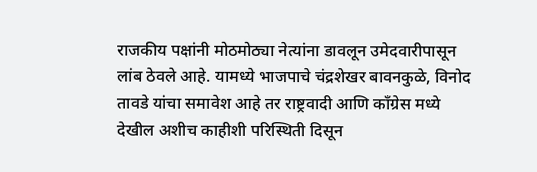राजकीय पक्षांनी मोठमोठ्या नेत्यांना डावलून उमेदवारीपासून लांब ठेवले आहे. यामध्ये भाजपाचे चंद्रशेखर बावनकुळे, विनोद तावडे यांचा समावेश आहे तर राष्ट्रवादी आणि काँग्रेस मध्ये देखील अशीच काहीशी परिस्थिती दिसून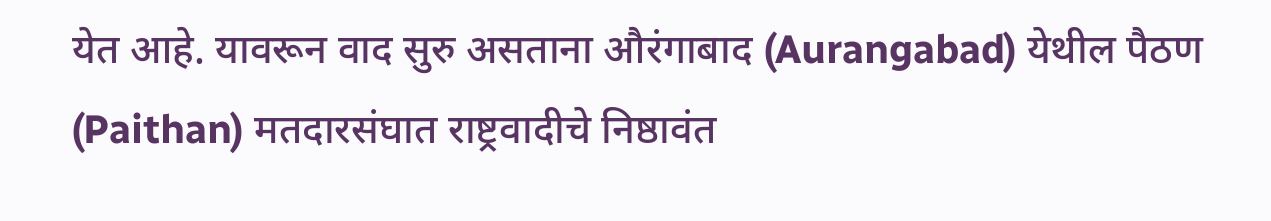येत आहे. यावरून वाद सुरु असताना औरंगाबाद (Aurangabad) येथील पैठण (Paithan) मतदारसंघात राष्ट्रवादीचे निष्ठावंत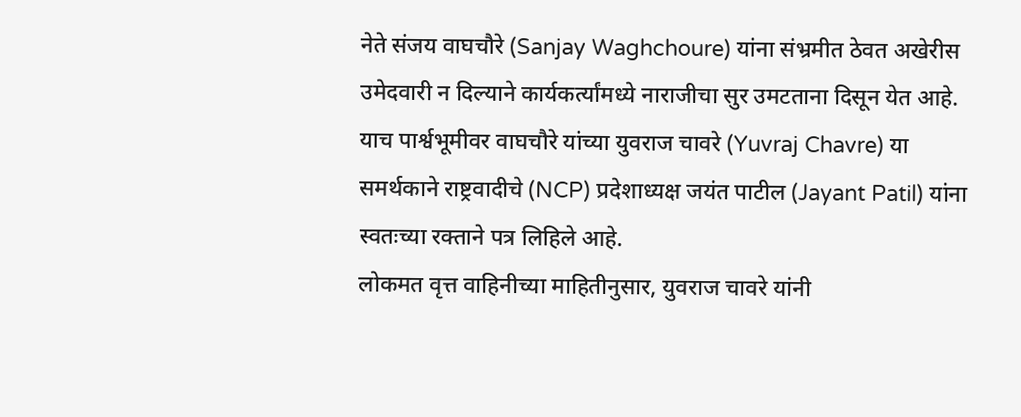नेते संजय वाघचौरे (Sanjay Waghchoure) यांना संभ्रमीत ठेवत अखेरीस उमेदवारी न दिल्याने कार्यकर्त्यांमध्ये नाराजीचा सुर उमटताना दिसून येत आहे. याच पार्श्वभूमीवर वाघचौरे यांच्या युवराज चावरे (Yuvraj Chavre) या समर्थकाने राष्ट्रवादीचे (NCP) प्रदेशाध्यक्ष जयंत पाटील (Jayant Patil) यांना स्वतःच्या रक्ताने पत्र लिहिले आहे.
लोकमत वृत्त वाहिनीच्या माहितीनुसार, युवराज चावरे यांनी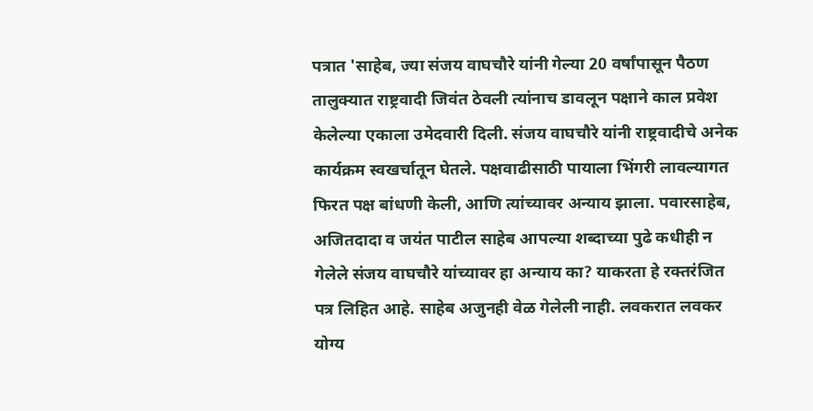पत्रात 'साहेब, ज्या संजय वाघचौरे यांनी गेल्या 20 वर्षांपासून पैठण तालुक्यात राष्ट्रवादी जिवंत ठेवली त्यांनाच डावलून पक्षाने काल प्रवेश केलेल्या एकाला उमेदवारी दिली. संजय वाघचौरे यांनी राष्ट्रवादीचे अनेक कार्यक्रम स्वखर्चातून घेतले. पक्षवाढीसाठी पायाला भिंगरी लावल्यागत फिरत पक्ष बांधणी केली, आणि त्यांच्यावर अन्याय झाला. पवारसाहेब, अजितदादा व जयंत पाटील साहेब आपल्या शब्दाच्या पुढे कधीही न गेलेले संजय वाघचौरे यांच्यावर हा अन्याय का? याकरता हे रक्तरंजित पत्र लिहित आहे. साहेब अजुनही वेळ गेलेली नाही. लवकरात लवकर योग्य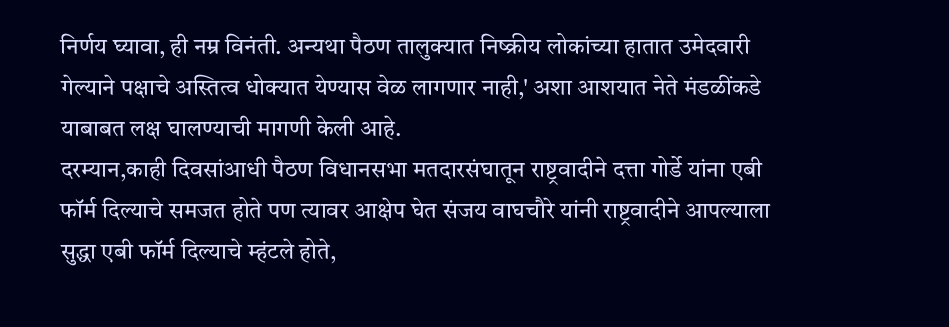निर्णय घ्यावा, ही नम्र विनंती. अन्यथा पैठण तालुक्यात निष्क्रीय लोकांच्या हातात उमेदवारी गेल्याने पक्षाचे अस्तित्व धोक्यात येण्यास वेळ लागणार नाही,' अशा आशयात नेते मंडळींकडे याबाबत लक्ष घालण्याची मागणी केली आहे.
दरम्यान,काही दिवसांआधी पैठण विधानसभा मतदारसंघातून राष्ट्रवादीने दत्ता गोर्डे यांना एबी फॉर्म दिल्याचे समजत होते पण त्यावर आक्षेप घेत संजय वाघचौरे यांनी राष्ट्रवादीने आपल्याला सुद्धा एबी फॉर्म दिल्याचे म्हंटले होते,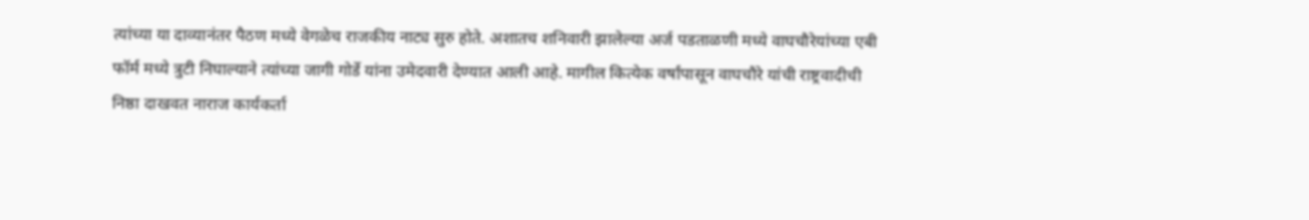त्यांच्या या दाव्यानंतर पैठण मध्ये वेगळेच राजकीय नाट्य सुरु होते. अशातच शनिवारी झालेल्या अर्ज पडताळणी मध्ये वाघचौरेयांच्या एबी फॉर्म मध्ये त्रुटी निघाल्याने त्यांच्या जागी गोर्डे यांना उमेदवारी देण्यात आली आहे. मागील कित्येक वर्षांपासून वाघचौरे यांची राष्ट्रवादीची निष्ठा दाखवत नाराज कार्यकर्ता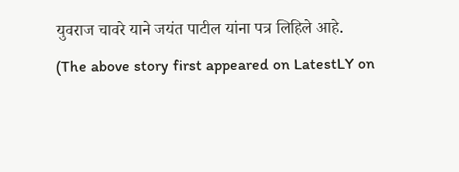युवराज चावरे याने जयंत पाटील यांना पत्र लिहिले आहे.
(The above story first appeared on LatestLY on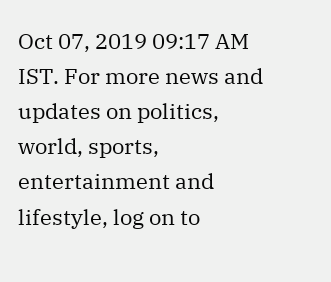Oct 07, 2019 09:17 AM IST. For more news and updates on politics, world, sports, entertainment and lifestyle, log on to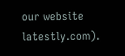our website latestly.com).